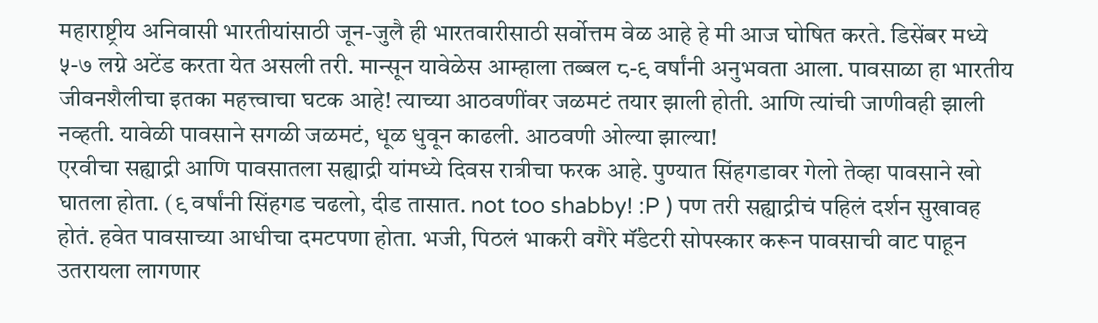महाराष्ट्रीय अनिवासी भारतीयांसाठी जून-जुलै ही भारतवारीसाठी सर्वोत्तम वेळ आहे हे मी आज घोषित करते. डिसेंबर मध्ये ५-७ लग्ने अटेंड करता येत असली तरी. मान्सून यावेळेस आम्हाला तब्बल ८-९ वर्षांनी अनुभवता आला. पावसाळा हा भारतीय जीवनशैलीचा इतका महत्त्वाचा घटक आहे! त्याच्या आठवणींवर जळमटं तयार झाली होती. आणि त्यांची जाणीवही झाली नव्हती. यावेळी पावसाने सगळी जळमटं, धूळ धुवून काढली. आठवणी ओल्या झाल्या!
एरवीचा सह्याद्री आणि पावसातला सह्याद्री यांमध्ये दिवस रात्रीचा फरक आहे. पुण्यात सिंहगडावर गेलो तेव्हा पावसाने खो घातला होता. (९ वर्षांनी सिंहगड चढलो, दीड तासात. not too shabby! :P ) पण तरी सह्याद्रीचं पहिलं दर्शन सुखावह होतं. हवेत पावसाच्या आधीचा दमटपणा होता. भजी, पिठलं भाकरी वगैरे मॅंडेटरी सोपस्कार करून पावसाची वाट पाहून उतरायला लागणार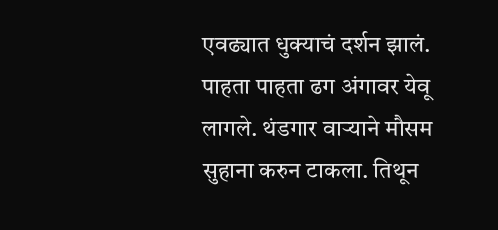एवढ्यात धुक्याचं दर्शन झालं. पाहता पाहता ढग अंगावर येवू लागले. थंडगार वाऱ्याने मौसम सुहाना करुन टाकला. तिथून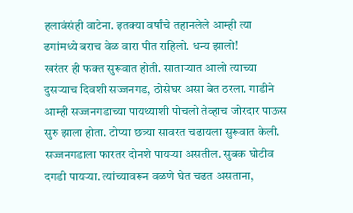हलावंसंही वाटेना. इतक्या वर्षांचे तहानलेले आम्ही त्या ढगांमध्ये बराच वेळ वारा पीत राहिलो. धन्य झालो!
खरंतर ही फक्त सुरूवात होती. साताऱ्यात आलो त्याच्या दुसऱ्याच दिवशी सज्जनगड, ठोसेघर असा बेत ठरला. गाडीने आम्ही सज्जनगडाच्या पायथ्याशी पोचलो तेव्हाच जोरदार पाऊस सुरु झाला होता. टोप्या छत्र्या सावरत चढायला सुरूवात केली. सज्जनगडाला फारतर दोनशे पायऱ्या असतील. सुबक घोटीव दगडी पायऱ्या. त्यांच्यावरून वळणे घेत चढत असताना,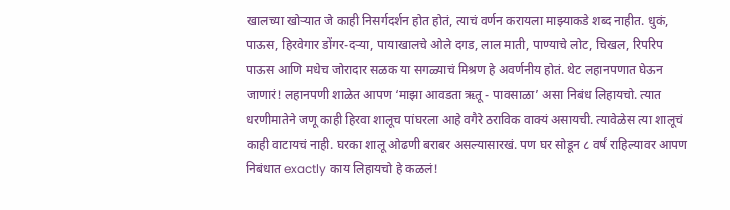खालच्या खोऱ्यात जे काही निसर्गदर्शन होत होतं, त्याचं वर्णन करायला माझ्याकडे शब्द नाहीत. धुकं, पाऊस, हिरवेगार डोंगर-दऱ्या, पायाखालचे ओले दगड, लाल माती, पाण्याचे लोट, चिखल, रिपरिप पाऊस आणि मधेच जोरादार सळक या सगळ्याचं मिश्रण हे अवर्णनीय होतं. थेट लहानपणात घेऊन जाणारं! लहानपणी शाळेत आपण ‘माझा आवडता ऋतू - पावसाळा’ असा निबंध लिहायचो. त्यात धरणीमातेने जणू काही हिरवा शालूच पांघरला आहे वगैरे ठराविक वाक्यं असायची. त्यावेळेस त्या शालूचं काही वाटायचं नाही. घरका शालू ओढणी बराबर असल्यासारखं. पण घर सोडून ८ वर्षं राहिल्यावर आपण निबंधात exactly काय लिहायचो हे कळलं!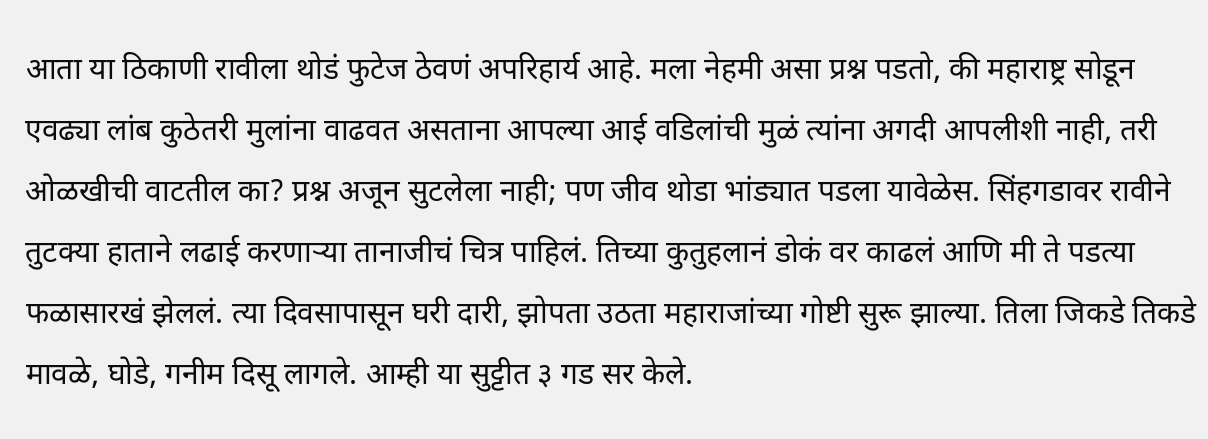आता या ठिकाणी रावीला थोडं फुटेज ठेवणं अपरिहार्य आहे. मला नेहमी असा प्रश्न पडतो, की महाराष्ट्र सोडून एवढ्या लांब कुठेतरी मुलांना वाढवत असताना आपल्या आई वडिलांची मुळं त्यांना अगदी आपलीशी नाही, तरी ओळखीची वाटतील का? प्रश्न अजून सुटलेला नाही; पण जीव थोडा भांड्यात पडला यावेळेस. सिंहगडावर रावीने तुटक्या हाताने लढाई करणाऱ्या तानाजीचं चित्र पाहिलं. तिच्या कुतुहलानं डोकं वर काढलं आणि मी ते पडत्या फळासारखं झेललं. त्या दिवसापासून घरी दारी, झोपता उठता महाराजांच्या गोष्टी सुरू झाल्या. तिला जिकडे तिकडे मावळे, घोडे, गनीम दिसू लागले. आम्ही या सुट्टीत ३ गड सर केले.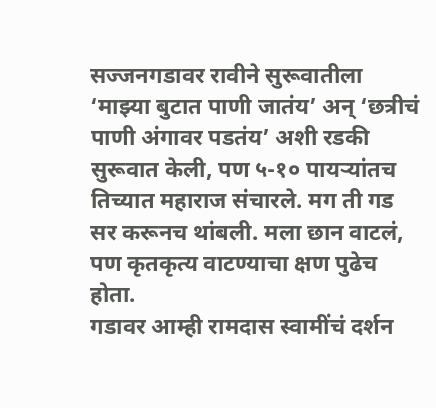सज्जनगडावर रावीने सुरूवातीला ‘माझ्या बुटात पाणी जातंय’ अन् ‘छत्रीचं पाणी अंगावर पडतंय’ अशी रडकी सुरूवात केली, पण ५-१० पायऱ्यांतच तिच्यात महाराज संचारले. मग ती गड सर करूनच थांबली. मला छान वाटलं, पण कृतकृत्य वाटण्याचा क्षण पुढेच होता.
गडावर आम्ही रामदास स्वामींचं दर्शन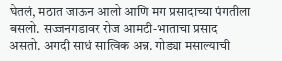घेतलं, मठात जाऊन आलो आणि मग प्रसादाच्या पंगतीला बसलो. सज्जनगडावर रोज आमटी-भाताचा प्रसाद असतो. अगदी साधं सात्विक अन्न. गोड्या मसाल्याची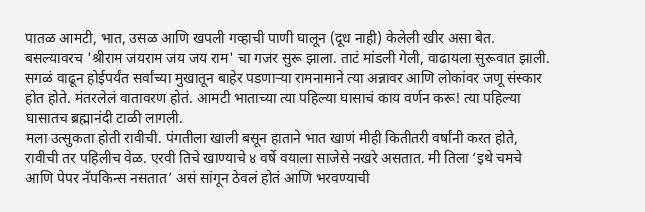पातळ आमटी, भात, उसळ आणि खपली गव्हाची पाणी घालून (दूध नाही) केलेली खीर असा बेत. बसल्यावरच 'श्रीराम जयराम जय जय राम' चा गजर सुरू झाला. ताटं मांडली गेली, वाढायला सुरूवात झाली. सगळं वाढून होईपर्यंत सर्वांच्या मुखातून बाहेर पडणाऱ्या रामनामाने त्या अन्नावर आणि लोकांवर जणू संस्कार होत होते. मंतरलेलं वातावरण होतं. आमटी भाताच्या त्या पहिल्या घासाचं काय वर्णन करू! त्या पहिल्या घासातच ब्रह्मानंदी टाळी लागली.
मला उत्सुकता होती रावीची. पंगतीला खाली बसून हाताने भात खाणं मीही कितीतरी वर्षांनी करत होते, रावीची तर पहिलीच वेळ. एरवी तिचे खाण्याचे ४ वर्षे वयाला साजेसे नखरे असतात. मी तिला ‘इथे चमचे आणि पेपर नॅपकिन्स नसतात’ असं सांगून ठेवलं होतं आणि भरवण्याची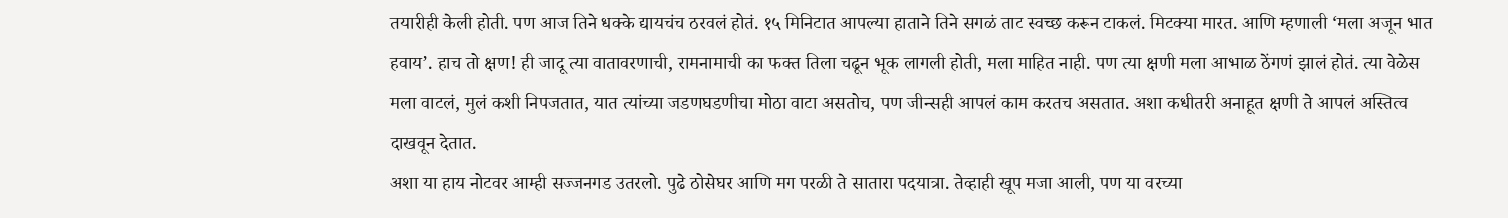तयारीही केली होती. पण आज तिने धक्के द्यायचंच ठरवलं होतं. १५ मिनिटात आपल्या हाताने तिने सगळं ताट स्वच्छ करून टाकलं. मिटक्या मारत. आणि म्हणाली ‘मला अजून भात हवाय’. हाच तो क्षण! ही जादू त्या वातावरणाची, रामनामाची का फक्त तिला चढून भूक लागली होती, मला माहित नाही. पण त्या क्षणी मला आभाळ ठेंगणं झालं होतं. त्या वेळेस मला वाटलं, मुलं कशी निपजतात, यात त्यांच्या जडणघडणीचा मोठा वाटा असतोच, पण जीन्सही आपलं काम करतच असतात. अशा कधीतरी अनाहूत क्षणी ते आपलं अस्तित्व दाखवून देतात.
अशा या हाय नोटवर आम्ही सज्जनगड उतरलो. पुढे ठोसेघर आणि मग परळी ते सातारा पदयात्रा. तेव्हाही खूप मजा आली, पण या वरच्या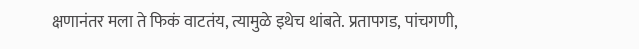क्षणानंतर मला ते फिकं वाटतंय, त्यामुळे इथेच थांबते. प्रतापगड, पांचगणी,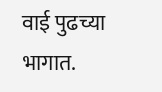वाई पुढच्या भागात.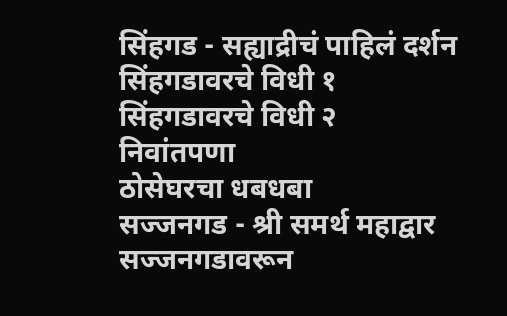सिंहगड - सह्याद्रीचं पाहिलं दर्शन
सिंहगडावरचे विधी १
सिंहगडावरचे विधी २
निवांतपणा
ठोसेघरचा धबधबा
सज्जनगड - श्री समर्थ महाद्वार
सज्जनगडावरून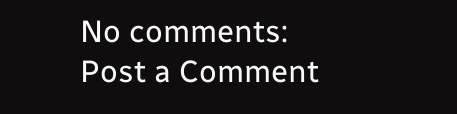No comments:
Post a Comment